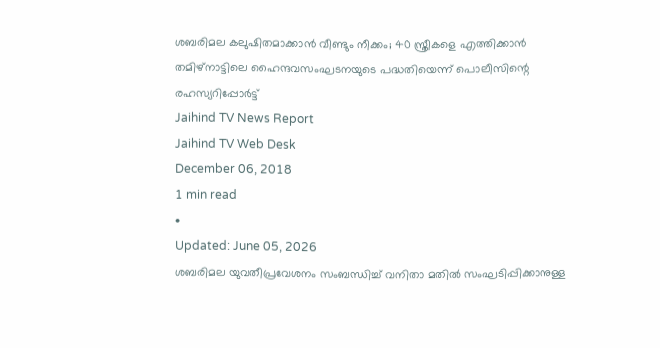ശബരിമല കലുഷിതമാക്കാൻ വീണ്ടും നീക്കം; 40 സ്ത്രീകളെ എത്തിക്കാൻ തമിഴ്നാട്ടിലെ ഹൈന്ദവസംഘടനയുടെ പദ്ധതിയെന്ന് പൊലീസിന്റെ രഹസ്യറിപ്പോർട്ട്
Jaihind TV News Report
Jaihind TV Web Desk
December 06, 2018
1 min read
•
Updated: June 05, 2026
ശബരിമല യുവതീപ്രവേശനം സംബന്ധിച്ച് വനിതാ മതിൽ സംഘടിപ്പിക്കാനുള്ള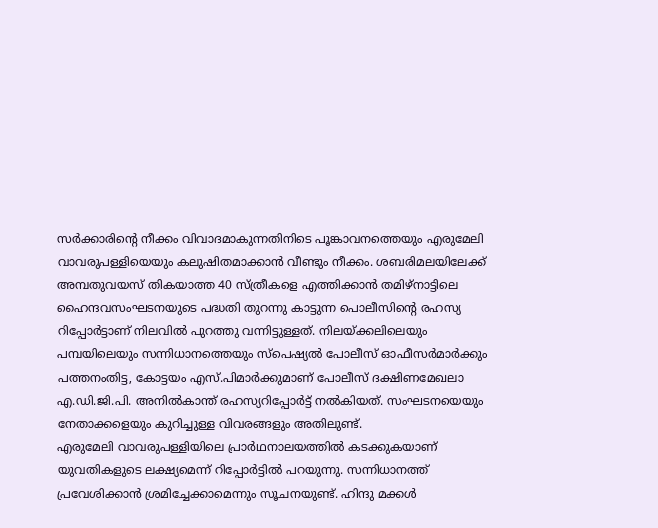സർക്കാരിന്റെ നീക്കം വിവാദമാകുന്നതിനിടെ പൂങ്കാവനത്തെയും എരുമേലി വാവരുപള്ളിയെയും കലുഷിതമാക്കാൻ വീണ്ടും നീക്കം. ശബരിമലയിലേക്ക് അമ്പതുവയസ് തികയാത്ത 40 സ്ത്രീകളെ എത്തിക്കാൻ തമിഴ്നാട്ടിലെ ഹൈന്ദവസംഘടനയുടെ പദ്ധതി തുറന്നു കാട്ടുന്ന പൊലീസിന്റെ രഹസ്യ റിപ്പോർട്ടാണ് നിലവിൽ പുറത്തു വന്നിട്ടുള്ളത്. നിലയ്ക്കലിലെയും പമ്പയിലെയും സന്നിധാനത്തെയും സ്പെഷ്യൽ പോലീസ് ഓഫീസർമാർക്കും പത്തനംതിട്ട, കോട്ടയം എസ്.പിമാർക്കുമാണ് പോലീസ് ദക്ഷിണമേഖലാ എ.ഡി.ജി.പി. അനിൽകാന്ത് രഹസ്യറിപ്പോർട്ട് നൽകിയത്. സംഘടനയെയും നേതാക്കളെയും കുറിച്ചുള്ള വിവരങ്ങളും അതിലുണ്ട്.
എരുമേലി വാവരുപള്ളിയിലെ പ്രാർഥനാലയത്തിൽ കടക്കുകയാണ് യുവതികളുടെ ലക്ഷ്യമെന്ന് റിപ്പോർട്ടിൽ പറയുന്നു. സന്നിധാനത്ത് പ്രവേശിക്കാൻ ശ്രമിച്ചേക്കാമെന്നും സൂചനയുണ്ട്. ഹിന്ദു മക്കൾ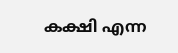കക്ഷി എന്ന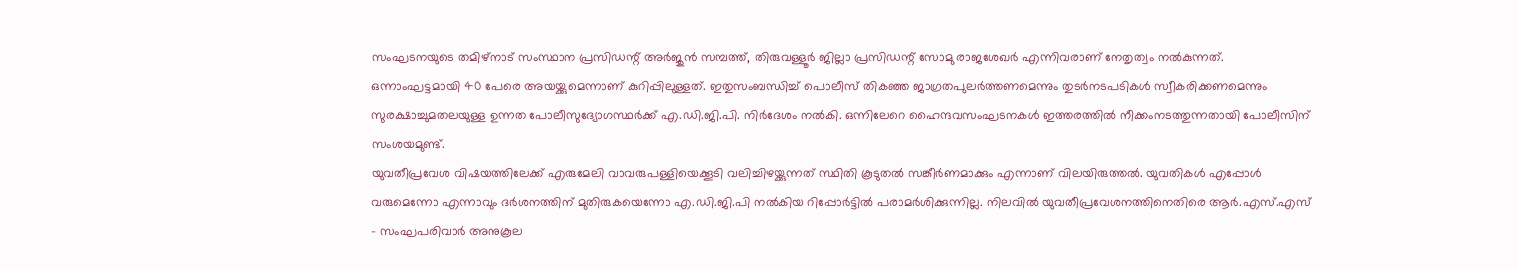സംഘടനയുടെ തമിഴ്നാട് സംസ്ഥാന പ്രസിഡന്റ് അർജുൻ സമ്പത്ത്, തിരുവള്ളൂർ ജില്ലാ പ്രസിഡന്റ് സോമു രാജശേഖർ എന്നിവരാണ് നേതൃത്വം നൽകുന്നത്. ഒന്നാംഘട്ടമായി 40 പേരെ അയയ്ക്കുമെന്നാണ് കുറിപ്പിലുള്ളത്. ഇതുസംബന്ധിച്ച് പൊലീസ് തികഞ്ഞ ജാഗ്രതപുലർത്തണമെന്നും തുടർനടപടികൾ സ്വീകരിക്കണമെന്നും സുരക്ഷാച്ചുമതലയുള്ള ഉന്നത പോലീസുദ്യോഗസ്ഥർക്ക് എ.ഡി.ജി.പി. നിർദേശം നൽകി. ഒന്നിലേറെ ഹൈന്ദവസംഘടനകൾ ഇത്തരത്തിൽ നീക്കംനടത്തുന്നതായി പോലീസിന് സംശയമുണ്ട്.
യുവതീപ്രവേശ വിഷയത്തിലേക്ക് എരുമേലി വാവരുപള്ളിയെക്കൂടി വലിച്ചിഴയ്ക്കുന്നത് സ്ഥിതി കൂടുതൽ സങ്കീർണമാക്കും എന്നാണ് വിലയിരുത്തൽ. യുവതികൾ എപ്പോൾ വരുമെന്നോ എന്നാവും ദർശനത്തിന് മുതിരുകയെന്നോ എ.ഡി.ജി.പി നൽകിയ റിപ്പോർട്ടിൽ പരാമർശിക്കുന്നില്ല. നിലവിൽ യുവതീപ്രവേശനത്തിനെതിരെ ആർ.എസ്.എസ് - സംഘപരിവാർ അനുകൂല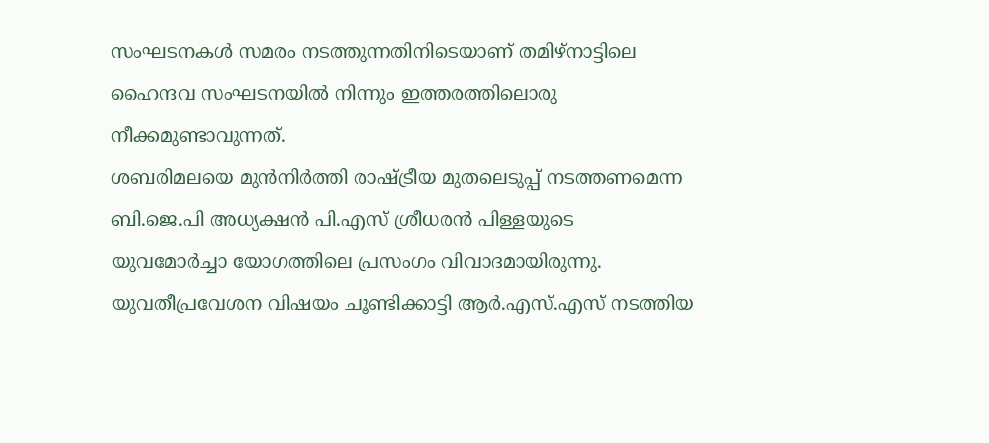സംഘടനകൾ സമരം നടത്തുന്നതിനിടെയാണ് തമിഴ്നാട്ടിലെ ഹൈന്ദവ സംഘടനയിൽ നിന്നും ഇത്തരത്തിലൊരു നീക്കമുണ്ടാവുന്നത്.
ശബരിമലയെ മുൻനിർത്തി രാഷ്ട്രീയ മുതലെടുപ്പ് നടത്തണമെന്ന ബി.ജെ.പി അധ്യക്ഷൻ പി.എസ് ശ്രീധരൻ പിള്ളയുടെ യുവമോർച്ചാ യോഗത്തിലെ പ്രസംഗം വിവാദമായിരുന്നു. യുവതീപ്രവേശന വിഷയം ചൂണ്ടിക്കാട്ടി ആർ.എസ്.എസ് നടത്തിയ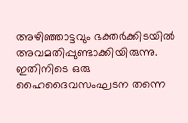അഴിഞ്ഞാട്ടവും ഭക്തർക്കിടയിൽ അവമതിപ്പുണ്ടാക്കിയിരുന്നു. ഇതിനിടെ ഒരു ഹൈദൈവസംഘടന തന്നെ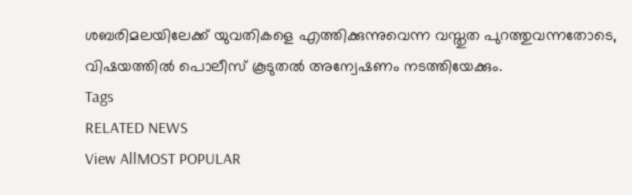ശബരിമലയിലേക്ക് യുവതികളെ എത്തിക്കുന്നുവെന്ന വസ്തുത പുറത്തുവന്നതോടെ, വിഷയത്തിൽ പൊലീസ് കൂടുതൽ അന്വേഷണം നടത്തിയേക്കും.
Tags
RELATED NEWS
View AllMOST POPULAR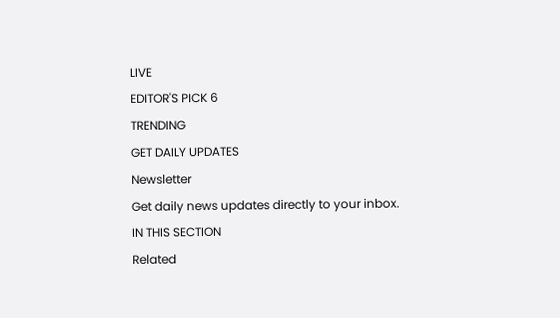LIVE
EDITOR'S PICK 6
TRENDING
GET DAILY UPDATES
Newsletter
Get daily news updates directly to your inbox.
IN THIS SECTION
Related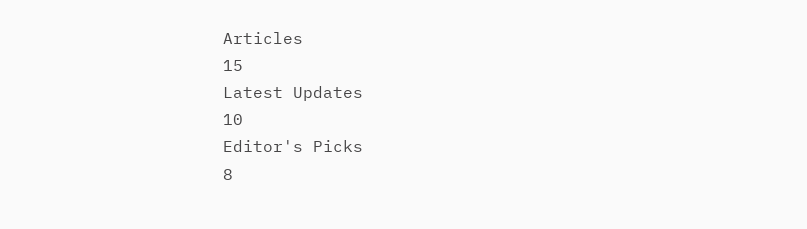Articles
15
Latest Updates
10
Editor's Picks
8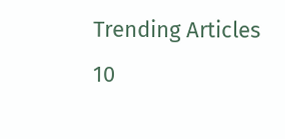Trending Articles
10